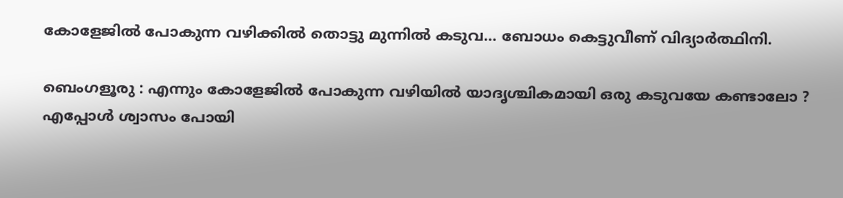കോളേജിൽ പോകുന്ന വഴിക്കിൽ തൊട്ടു മുന്നിൽ കടുവ… ബോധം കെട്ടുവീണ് വിദ്യാർത്ഥിനി.

ബെംഗളൂരു : എന്നും കോളേജിൽ പോകുന്ന വഴിയിൽ യാദൃശ്ചികമായി ഒരു കടുവയേ കണ്ടാലോ ? എപ്പോൾ ശ്വാസം പോയി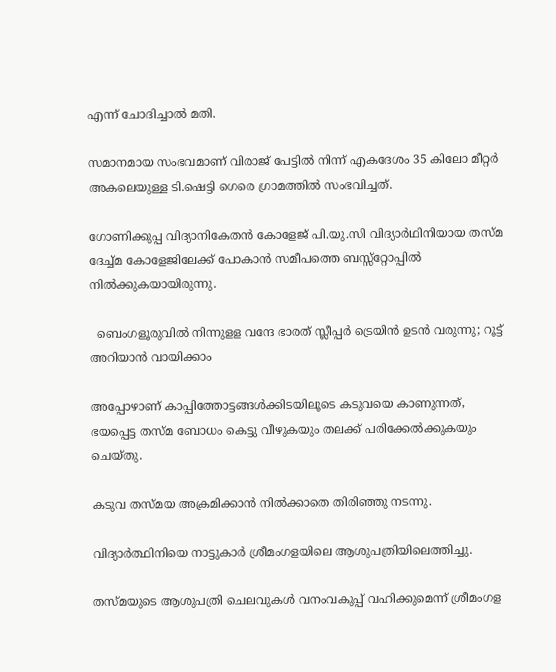എന്ന് ചോദിച്ചാൽ മതി.

സമാനമായ സംഭവമാണ് വിരാജ് പേട്ടിൽ നിന്ന് എകദേശം 35 കിലോ മീറ്റർ അകലെയുള്ള ടി.ഷെട്ടി ഗെരെ ഗ്രാമത്തിൽ സംഭവിച്ചത്.

ഗോണിക്കുപ്പ വിദ്യാനികേതൻ കോളേജ് പി.യു.സി വിദ്യാർഥിനിയായ തസ്മ ദേച്ച്മ കോളേജിലേക്ക് പോകാൻ സമീപത്തെ ബസ്സ്റ്റോപ്പിൽ നിൽക്കുകയായിരുന്നു.

  ബെംഗളൂരുവിൽ നിന്നുളള വന്ദേ ഭാരത് സ്ലീപ്പർ ട്രെയിൻ ഉടൻ വരുന്നു; റൂട്ട് അറിയാൻ വായിക്കാം

അപ്പോഴാണ് കാപ്പിത്തോട്ടങ്ങൾക്കിടയിലൂടെ കടുവയെ കാണുന്നത്, ഭയപ്പെട്ട തസ്മ ബോധം കെട്ടു വീഴുകയും തലക്ക് പരിക്കേൽക്കുകയും ചെയ്തു.

കടുവ തസ്മയ അക്രമിക്കാൻ നിൽക്കാതെ തിരിഞ്ഞു നടന്നു.

വിദ്യാർത്ഥിനിയെ നാട്ടുകാർ ശ്രീമംഗളയിലെ ആശുപത്രിയിലെത്തിച്ചു.

തസ്മയുടെ ആശുപത്രി ചെലവുകൾ വനംവകുപ്പ് വഹിക്കുമെന്ന് ശ്രീമംഗള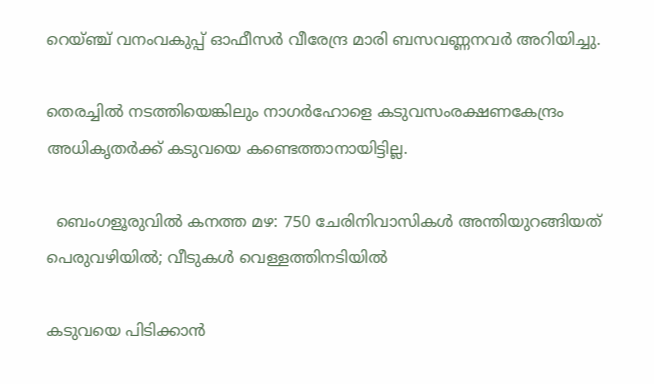റെയ്‌ഞ്ച്‌ വനംവകുപ്പ് ഓഫീസർ വീരേന്ദ്ര മാരി ബസവണ്ണനവർ അറിയിച്ചു.

തെരച്ചിൽ നടത്തിയെങ്കിലും നാഗർഹോളെ കടുവസംരക്ഷണകേന്ദ്രം അധികൃതർക്ക് കടുവയെ കണ്ടെത്താനായിട്ടില്ല.

  ബെംഗളൂരുവിൽ കനത്ത മഴ: 750 ചേരിനിവാസികൾ അന്തിയുറങ്ങിയത് പെരുവഴിയിൽ; വീടുകൾ വെള്ളത്തിനടിയിൽ

കടുവയെ പിടിക്കാൻ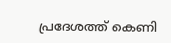പ്രദേശത്ത് കെണി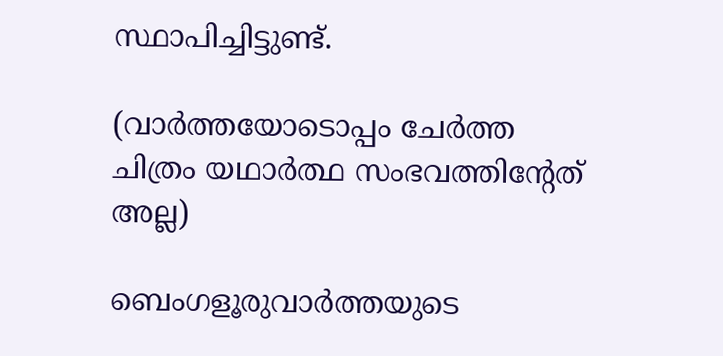സ്ഥാപിച്ചിട്ടുണ്ട്.

(വാർത്തയോടൊപ്പം ചേർത്ത ചിത്രം യഥാർത്ഥ സംഭവത്തിൻ്റേത് അല്ല)

ബെംഗളൂരുവാർത്തയുടെ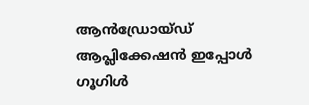ആൻഡ്രോയ്ഡ് ആപ്ലിക്കേഷൻ ഇപ്പോൾ ഗൂഗിൾ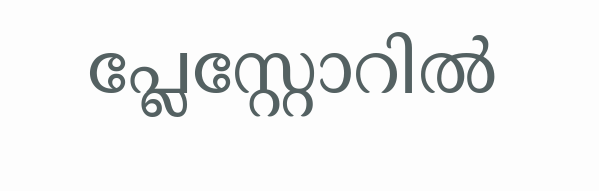പ്ലേസ്റ്റോറിൽ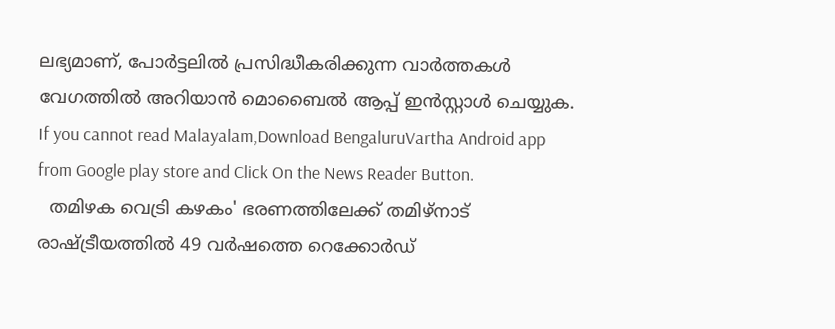ലഭ്യമാണ്, പോർട്ടലിൽ പ്രസിദ്ധീകരിക്കുന്ന വാർത്തകൾ വേഗത്തിൽ അറിയാൻ മൊബൈൽ ആപ്പ് ഇൻസ്റ്റാൾ ചെയ്യുക. If you cannot read Malayalam,Download BengaluruVartha Android app from Google play store and Click On the News Reader Button.
  തമിഴക വെട്രി കഴകം' ഭരണത്തിലേക്ക് തമിഴ്‌നാട് രാഷ്ട്രീയത്തിൽ 49 വർഷത്തെ റെക്കോർഡ്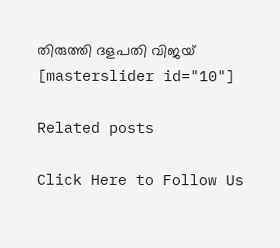തിരുത്തി ദളപതി വിജയ്
[masterslider id="10"]

Related posts

Click Here to Follow Us